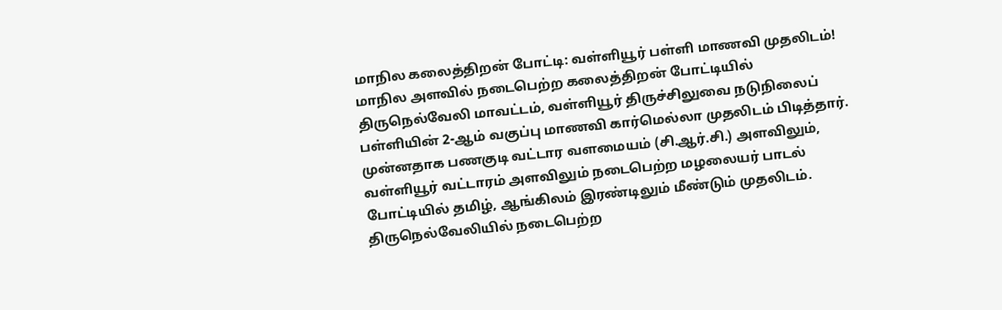மாநில கலைத்திறன் போட்டி: வள்ளியூர் பள்ளி மாணவி முதலிடம்!
மாநில அளவில் நடைபெற்ற கலைத்திறன் போட்டியில் திருநெல்வேலி மாவட்டம், வள்ளியூர் திருச்சிலுவை நடுநிலைப் பள்ளியின் 2-ஆம் வகுப்பு மாணவி கார்மெல்லா முதலிடம் பிடித்தார்.
முன்னதாக பணகுடி வட்டார வளமையம் (சி.ஆர்.சி.) அளவிலும், வள்ளியூர் வட்டாரம் அளவிலும் நடைபெற்ற மழலையர் பாடல் போட்டியில் தமிழ், ஆங்கிலம் இரண்டிலும் மீண்டும் முதலிடம். திருநெல்வேலியில் நடைபெற்ற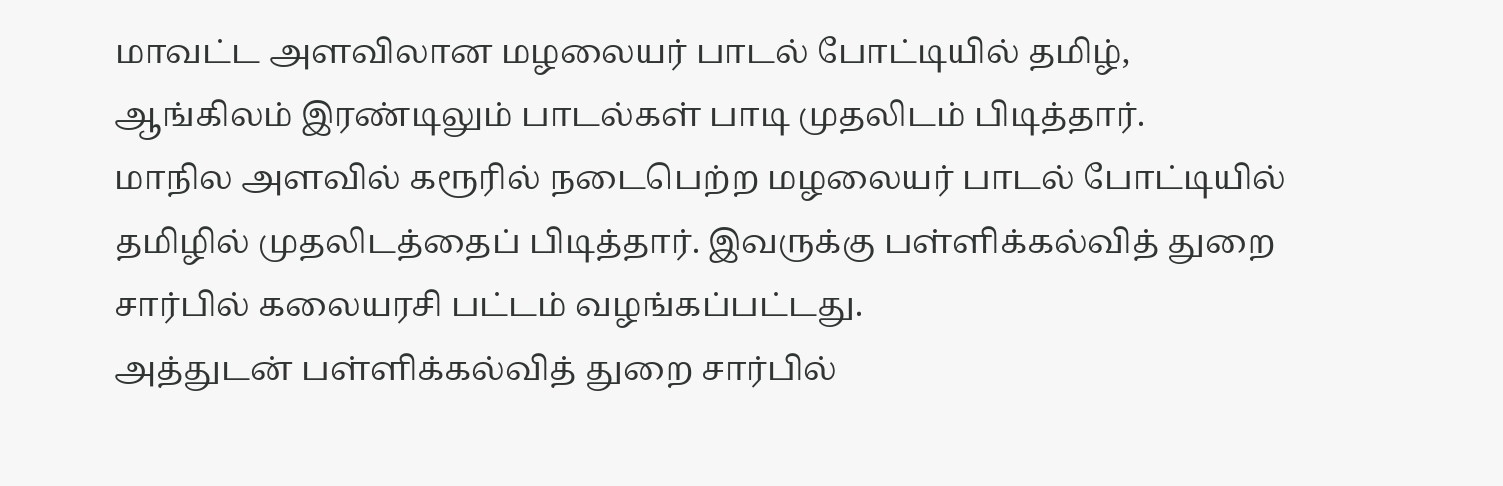மாவட்ட அளவிலான மழலையர் பாடல் போட்டியில் தமிழ், ஆங்கிலம் இரண்டிலும் பாடல்கள் பாடி முதலிடம் பிடித்தார்.
மாநில அளவில் கரூரில் நடைபெற்ற மழலையர் பாடல் போட்டியில் தமிழில் முதலிடத்தைப் பிடித்தார். இவருக்கு பள்ளிக்கல்வித் துறை சார்பில் கலையரசி பட்டம் வழங்கப்பட்டது.
அத்துடன் பள்ளிக்கல்வித் துறை சார்பில்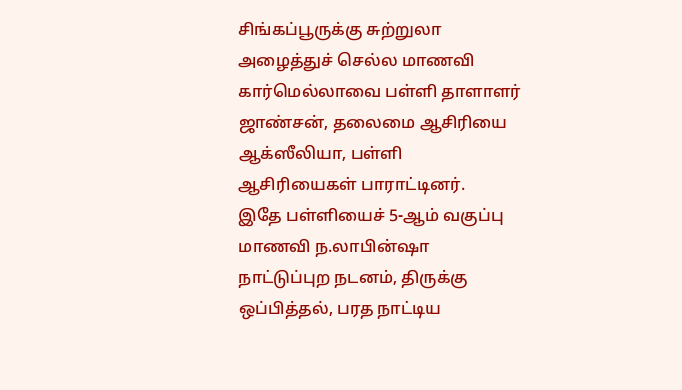சிங்கப்பூருக்கு சுற்றுலா அழைத்துச் செல்ல மாணவி கார்மெல்லாவை பள்ளி தாளாளர் ஜாண்சன், தலைமை ஆசிரியை ஆக்ஸீலியா, பள்ளி ஆசிரியைகள் பாராட்டினர்.
இதே பள்ளியைச் 5-ஆம் வகுப்பு மாணவி ந.லாபின்ஷா நாட்டுப்புற நடனம், திருக்கு ஒப்பித்தல், பரத நாட்டிய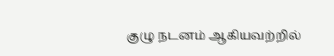குழு நடனம் ஆகியவற்றில்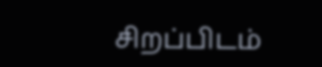சிறப்பிடம்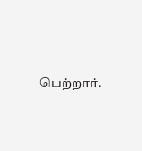பெற்றார்.